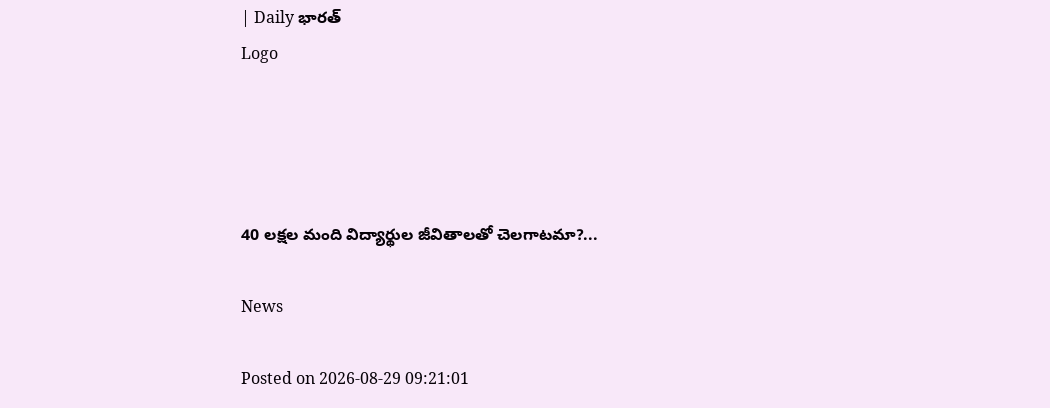| Daily భారత్
Logo




40 లక్షల మంది విద్యార్థుల జీవితాలతో చెలగాటమా?...

News

Posted on 2026-08-29 09:21:01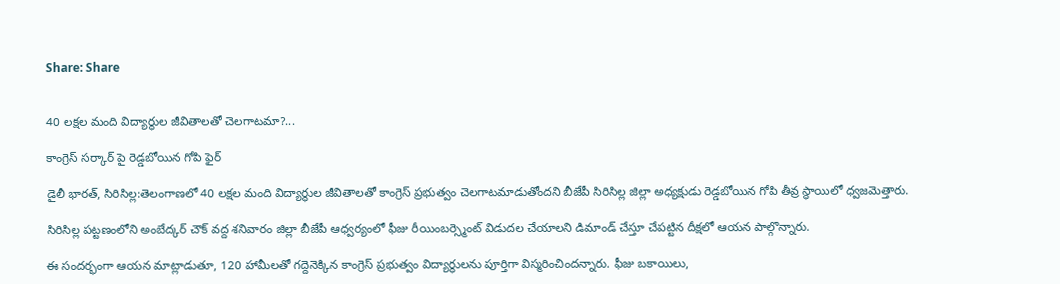Share: Share


40 లక్షల మంది విద్యార్థుల జీవితాలతో చెలగాటమా?...

కాంగ్రెస్ సర్కార్ పై రెడ్డబోయిన గోపి ఫైర్

డైలీ భారత్, సిరిసిల్ల:తెలంగాణలో 40 లక్షల మంది విద్యార్థుల జీవితాలతో కాంగ్రెస్ ప్రభుత్వం చెలగాటమాడుతోందని బీజేపీ సిరిసిల్ల జిల్లా అధ్యక్షుడు రెడ్డబోయిన గోపి తీవ్ర స్థాయిలో ధ్వజమెత్తారు.

సిరిసిల్ల పట్టణంలోని అంబేద్కర్ చౌక్ వద్ద శనివారం జిల్లా బీజేపీ ఆధ్వర్యంలో ఫీజు రీయింబర్స్మెంట్ విడుదల చేయాలని డిమాండ్ చేస్తూ చేపట్టిన దీక్షలో ఆయన పాల్గొన్నారు.

ఈ సందర్భంగా ఆయన మాట్లాడుతూ, 120 హామీలతో గద్దెనెక్కిన కాంగ్రెస్ ప్రభుత్వం విద్యార్థులను పూర్తిగా విస్మరించిందన్నారు. ఫీజు బకాయిలు,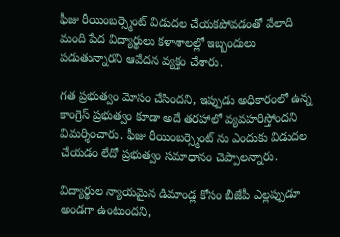ఫీజు రీయింబర్స్మెంట్ విడుదల చేయకపోవడంతో వేలాది మంది పేద విద్యార్థులు కళాశాలల్లో ఇబ్బందులు పడుతున్నారని ఆవేదన వ్యక్తం చేశారు.

గత ప్రభుత్వం మోసం చేసిందని, ఇప్పుడు అధికారంలో ఉన్న కాంగ్రెస్ ప్రభుత్వం కూడా అదే తరహాలో వ్యవహరిస్తోందని విమర్శించారు. ఫీజు రీయింబర్స్మెంట్ ను ఎందుకు విడుదల చేయడం లేదో ప్రభుత్వం సమాధానం చెప్పాలన్నారు.

విద్యార్థుల న్యాయమైన డిమాండ్ల కోసం బీజేపీ ఎల్లప్పుడూ అండగా ఉంటుందని,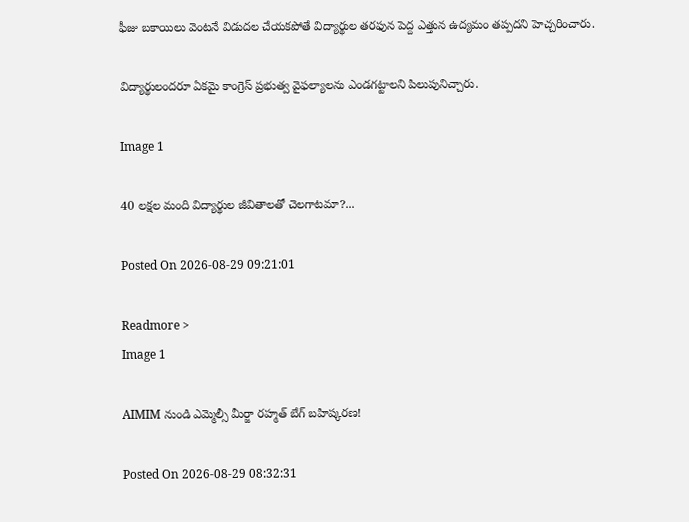ఫీజు బకాయిలు వెంటనే విడుదల చేయకపోతే విద్యార్థుల తరఫున పెద్ద ఎత్తున ఉద్యమం తప్పదని హెచ్చరించారు.

విద్యార్థులందరూ ఏకమై కాంగ్రెస్ ప్రభుత్వ వైఫల్యాలను ఎండగట్టాలని పిలుపునిచ్చారు.

Image 1

40 లక్షల మంది విద్యార్థుల జీవితాలతో చెలగాటమా?...

Posted On 2026-08-29 09:21:01

Readmore >
Image 1

AIMIM నుండి ఎమ్మెల్సీ మీర్జా రహ్మత్ బేగ్ బహిష్కరణ!

Posted On 2026-08-29 08:32:31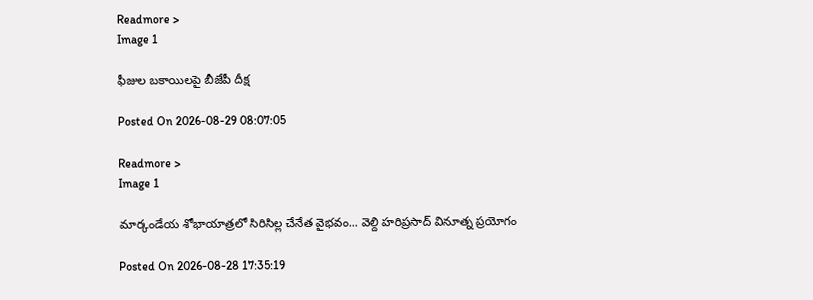Readmore >
Image 1

ఫీజుల బకాయిలపై బీజేపీ దీక్ష

Posted On 2026-08-29 08:07:05

Readmore >
Image 1

మార్కండేయ శోభాయాత్రలో సిరిసిల్ల చేనేత వైభవం... వెల్ది హరిప్రసాద్ వినూత్న ప్రయోగం

Posted On 2026-08-28 17:35:19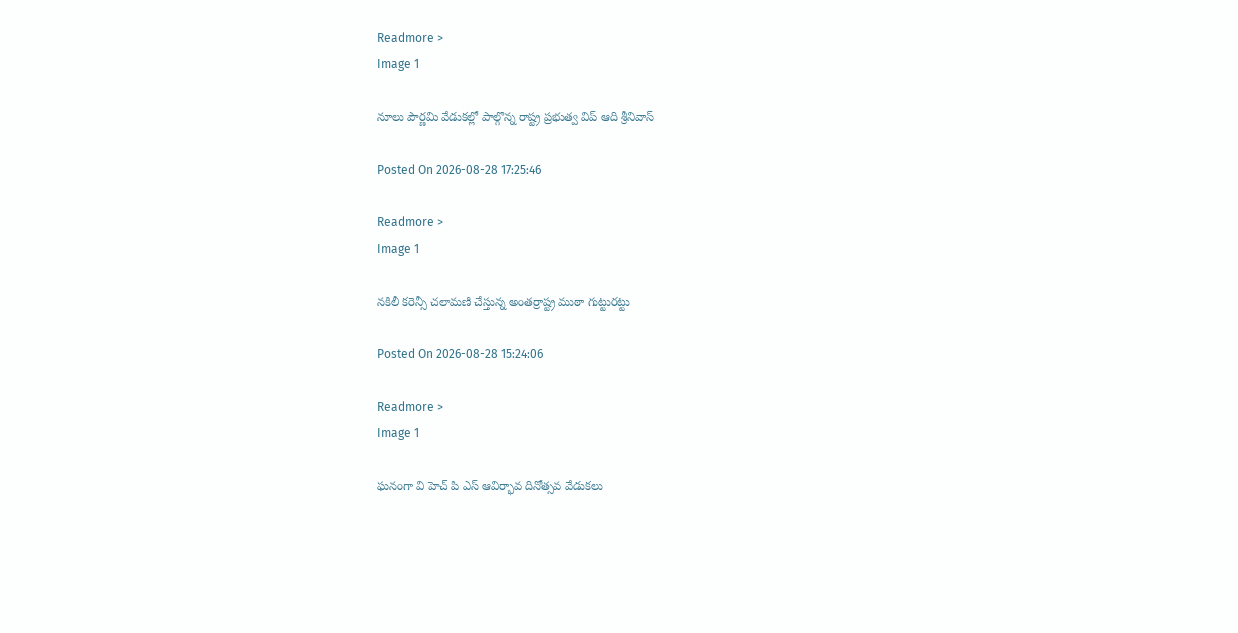Readmore >
Image 1

నూలు పౌర్ణమి వేడుకల్లో పాల్గొన్న రాష్ట్ర ప్రభుత్వ విప్ ఆది శ్రీనివాస్

Posted On 2026-08-28 17:25:46

Readmore >
Image 1

నకిలీ కరెన్సీ చలామణి చేస్తున్న అంతర్రాష్ట్ర ముఠా గుట్టురట్టు

Posted On 2026-08-28 15:24:06

Readmore >
Image 1

ఘనంగా వి హెచ్ పి ఎస్ ఆవిర్భావ దినోత్సవ వేడుకలు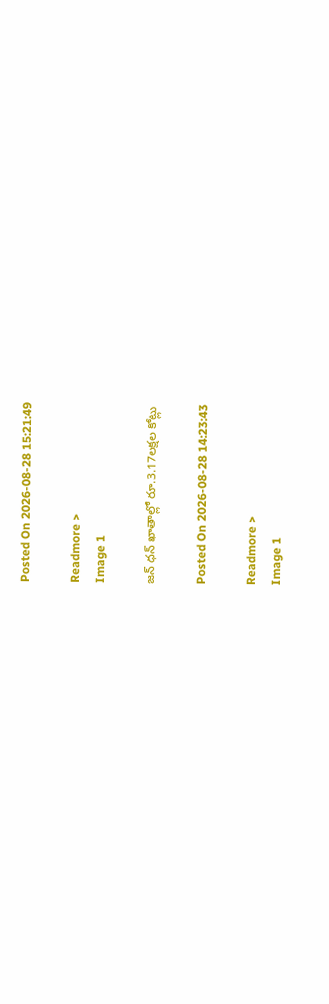Posted On 2026-08-28 15:21:49

Readmore >
Image 1

జన్ ధన్ ఖాతాల్లో రూ.3.17లక్షల కోట్లు

Posted On 2026-08-28 14:23:43

Readmore >
Image 1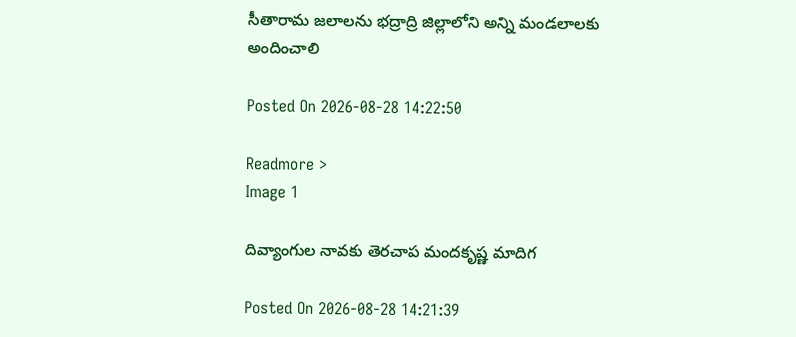సీతారామ జలాలను భద్రాద్రి జిల్లాలోని అన్ని మండలాలకు అందించాలి

Posted On 2026-08-28 14:22:50

Readmore >
Image 1

దివ్యాంగుల నావకు తెరచాప మందకృష్ణ మాదిగ

Posted On 2026-08-28 14:21:39